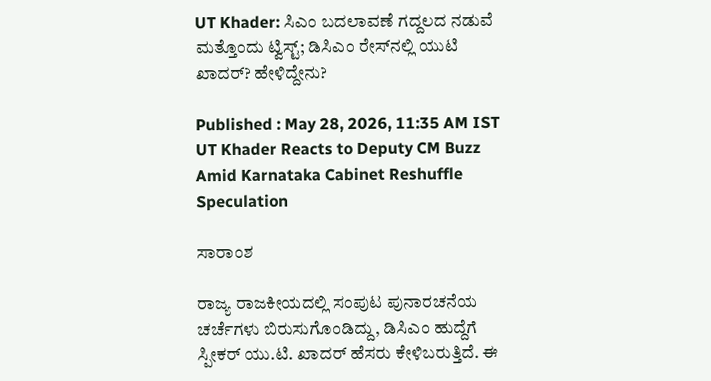UT Khader: ಸಿಎಂ ಬದಲಾವಣೆ ಗದ್ದಲದ ನಡುವೆ ಮತ್ತೊಂದು ಟ್ವಿಸ್ಟ್; ಡಿಸಿಎಂ ರೇಸ್‌ನಲ್ಲಿ ಯುಟಿ ಖಾದರ್? ಹೇಳಿದ್ದೇನು?

Published : May 28, 2026, 11:35 AM IST
UT Khader Reacts to Deputy CM Buzz Amid Karnataka Cabinet Reshuffle Speculation

ಸಾರಾಂಶ

ರಾಜ್ಯ ರಾಜಕೀಯದಲ್ಲಿ ಸಂಪುಟ ಪುನಾರಚನೆಯ ಚರ್ಚೆಗಳು ಬಿರುಸುಗೊಂಡಿದ್ದು, ಡಿಸಿಎಂ ಹುದ್ದೆಗೆ ಸ್ಪೀಕರ್ ಯು.ಟಿ. ಖಾದರ್ ಹೆಸರು ಕೇಳಿಬರುತ್ತಿದೆ. ಈ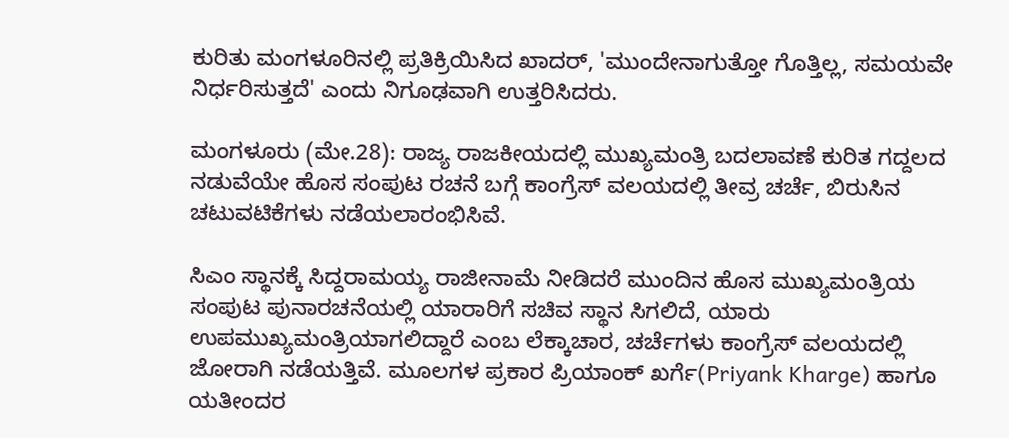ಕುರಿತು ಮಂಗಳೂರಿನಲ್ಲಿ ಪ್ರತಿಕ್ರಿಯಿಸಿದ ಖಾದರ್, 'ಮುಂದೇನಾಗುತ್ತೋ ಗೊತ್ತಿಲ್ಲ, ಸಮಯವೇ ನಿರ್ಧರಿಸುತ್ತದೆ' ಎಂದು ನಿಗೂಢವಾಗಿ ಉತ್ತರಿಸಿದರು.

ಮಂಗಳೂರು (ಮೇ.28): ರಾಜ್ಯ ರಾಜಕೀಯದಲ್ಲಿ ಮುಖ್ಯಮಂತ್ರಿ ಬದಲಾವಣೆ ಕುರಿತ ಗದ್ದಲದ ನಡುವೆಯೇ ಹೊಸ ಸಂಪುಟ ರಚನೆ ಬಗ್ಗೆ ಕಾಂಗ್ರೆಸ್ ವಲಯದಲ್ಲಿ ತೀವ್ರ ಚರ್ಚೆ, ಬಿರುಸಿನ ಚಟುವಟಿಕೆಗಳು ನಡೆಯಲಾರಂಭಿಸಿವೆ.

ಸಿಎಂ ಸ್ಥಾನಕ್ಕೆ ಸಿದ್ದರಾಮಯ್ಯ ರಾಜೀನಾಮೆ ನೀಡಿದರೆ ಮುಂದಿನ ಹೊಸ ಮುಖ್ಯಮಂತ್ರಿಯ ಸಂಪುಟ ಪುನಾರಚನೆಯಲ್ಲಿ ಯಾರಾರಿಗೆ ಸಚಿವ ಸ್ಥಾನ ಸಿಗಲಿದೆ, ಯಾರು ಉಪಮುಖ್ಯಮಂತ್ರಿಯಾಗಲಿದ್ದಾರೆ ಎಂಬ ಲೆಕ್ಕಾಚಾರ, ಚರ್ಚೆಗಳು ಕಾಂಗ್ರೆಸ್ ವಲಯದಲ್ಲಿ ಜೋರಾಗಿ ನಡೆಯತ್ತಿವೆ. ಮೂಲಗಳ ಪ್ರಕಾರ ಪ್ರಿಯಾಂಕ್ ಖರ್ಗೆ(Priyank Kharge) ಹಾಗೂ ಯತೀಂದರ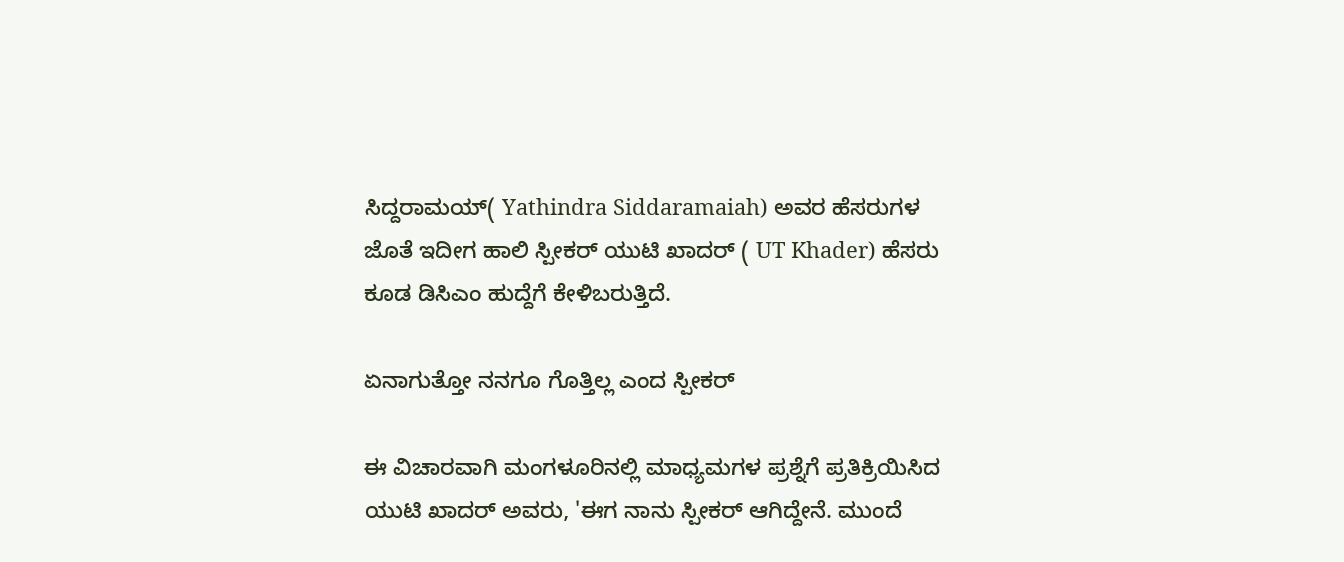ಸಿದ್ದರಾಮಯ್( Yathindra Siddaramaiah) ಅವರ ಹೆಸರುಗಳ ಜೊತೆ ಇದೀಗ ಹಾಲಿ ಸ್ಪೀಕರ್ ಯುಟಿ ಖಾದರ್ ( UT Khader) ಹೆಸರು ಕೂಡ ಡಿಸಿಎಂ ಹುದ್ದೆಗೆ ಕೇಳಿಬರುತ್ತಿದೆ.

ಏನಾಗುತ್ತೋ ನನಗೂ ಗೊತ್ತಿಲ್ಲ ಎಂದ ಸ್ಪೀಕರ್

ಈ ವಿಚಾರವಾಗಿ ಮಂಗಳೂರಿನಲ್ಲಿ ಮಾಧ್ಯಮಗಳ ಪ್ರಶ್ನೆಗೆ ಪ್ರತಿಕ್ರಿಯಿಸಿದ ಯುಟಿ ಖಾದರ್ ಅವರು, 'ಈಗ ನಾನು ಸ್ಪೀಕರ್ ಆಗಿದ್ದೇನೆ. ಮುಂದೆ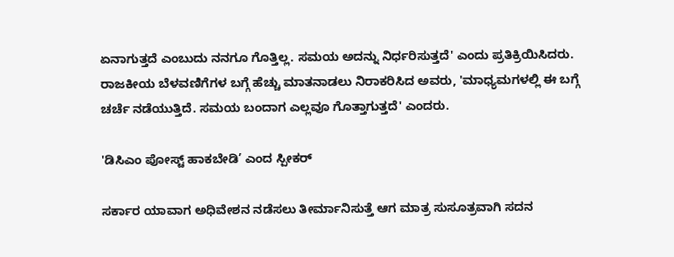ಏನಾಗುತ್ತದೆ ಎಂಬುದು ನನಗೂ ಗೊತ್ತಿಲ್ಲ. ಸಮಯ ಅದನ್ನು ನಿರ್ಧರಿಸುತ್ತದೆ' ಎಂದು ಪ್ರತಿಕ್ರಿಯಿಸಿದರು. ರಾಜಕೀಯ ಬೆಳವಣಿಗೆಗಳ ಬಗ್ಗೆ ಹೆಚ್ಚು ಮಾತನಾಡಲು ನಿರಾಕರಿಸಿದ ಅವರು, 'ಮಾಧ್ಯಮಗಳಲ್ಲಿ ಈ ಬಗ್ಗೆ ಚರ್ಚೆ ನಡೆಯುತ್ತಿದೆ. ಸಮಯ ಬಂದಾಗ ಎಲ್ಲವೂ ಗೊತ್ತಾಗುತ್ತದೆ' ಎಂದರು.

'ಡಿಸಿಎಂ ಪೋಸ್ಟ್‌ ಹಾಕಬೇಡಿ’ ಎಂದ ಸ್ಪೀಕರ್

ಸರ್ಕಾರ ಯಾವಾಗ ಅಧಿವೇಶನ ನಡೆಸಲು ತೀರ್ಮಾನಿಸುತ್ತೆ ಆಗ ಮಾತ್ರ ಸುಸೂತ್ರವಾಗಿ ಸದನ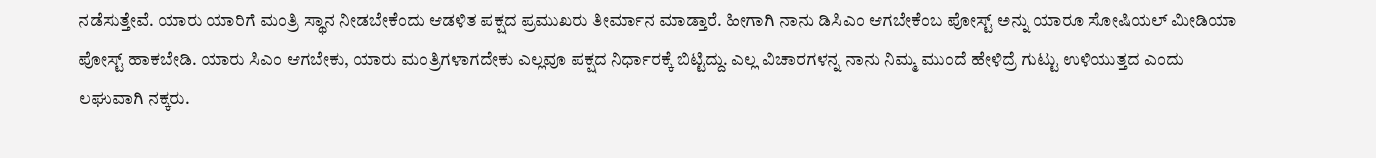ನಡೆಸುತ್ತೇವೆ. ಯಾರು ಯಾರಿಗೆ ಮಂತ್ರಿ ಸ್ಥಾನ ನೀಡಬೇಕೆಂದು ಆಡಳಿತ ಪಕ್ಷದ ಪ್ರಮುಖರು ತೀರ್ಮಾನ ಮಾಡ್ತಾರೆ. ಹೀಗಾಗಿ ನಾನು ಡಿಸಿಎಂ ಆಗಬೇಕೆಂಬ ಪೋಸ್ಟ್ ಅನ್ನು ಯಾರೂ ಸೋಷಿಯಲ್ ಮೀಡಿಯಾ ಪೋಸ್ಟ್‌ ಹಾಕಬೇಡಿ. ಯಾರು ಸಿಎಂ ಆಗಬೇಕು, ಯಾರು ಮಂತ್ರಿಗಳಾಗದೇಕು ಎಲ್ಲವೂ ಪಕ್ಷದ ನಿರ್ಧಾರಕ್ಕೆ ಬಿಟ್ಟಿದ್ದು. ಎಲ್ಲ ವಿಚಾರಗಳನ್ನ ನಾನು ನಿಮ್ಮ ಮುಂದೆ ಹೇಳಿದ್ರೆ ಗುಟ್ಟು ಉಳಿಯುತ್ತದ ಎಂದು ಲಘುವಾಗಿ ನಕ್ಕರು.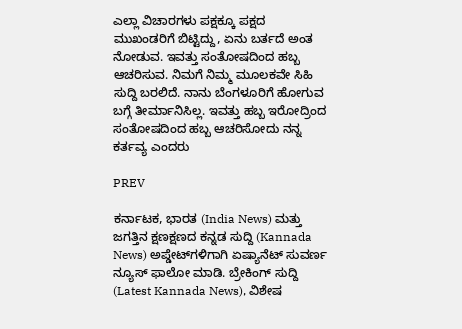ಎಲ್ಲಾ ವಿಚಾರಗಳು ಪಕ್ಷಕ್ಕೂ ಪಕ್ಷದ ಮುಖಂಡರಿಗೆ ಬಿಟ್ಟಿದ್ದು, ಏನು ಬರ್ತದೆ ಅಂತ ನೋಡುವ. ಇವತ್ತು ಸಂತೋಷದಿಂದ ಹಬ್ಬ ಆಚರಿಸುವ. ನಿಮಗೆ ನಿಮ್ಮ ಮೂಲಕವೇ ಸಿಹಿ ಸುದ್ದಿ ಬರಲಿದೆ. ನಾನು ಬೆಂಗಳೂರಿಗೆ ಹೋಗುವ ಬಗ್ಗೆ ತೀರ್ಮಾನಿಸಿಲ್ಲ. ಇವತ್ತು ಹಬ್ಬ ಇರೋದ್ರಿಂದ ಸಂತೋಷದಿಂದ ಹಬ್ಬ ಆಚರಿಸೋದು ನನ್ನ ಕರ್ತವ್ಯ ಎಂದರು

PREV

ಕರ್ನಾಟಕ, ಭಾರತ (India News) ಮತ್ತು ಜಗತ್ತಿನ ಕ್ಷಣಕ್ಷಣದ ಕನ್ನಡ ಸುದ್ದಿ (Kannada News) ಅಪ್ಡೇಟ್‌ಗಳಿಗಾಗಿ ಏಷ್ಯಾನೆಟ್ ಸುವರ್ಣ ನ್ಯೂಸ್‌ ಫಾಲೋ ಮಾಡಿ. ಬ್ರೇಕಿಂಗ್ ಸುದ್ದಿ (Latest Kannada News), ವಿಶೇಷ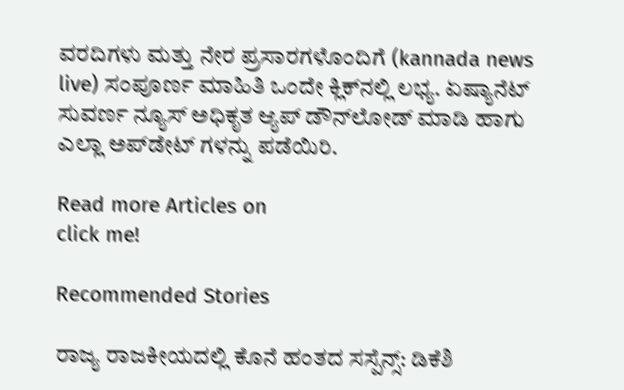ವರದಿಗಳು ಮತ್ತು ನೇರ ಪ್ರಸಾರಗಳೊಂದಿಗೆ (kannada news live) ಸಂಪೂರ್ಣ ಮಾಹಿತಿ ಒಂದೇ ಕ್ಲಿಕ್‌ನಲ್ಲಿ ಲಭ್ಯ. ಏಷ್ಯಾನೆಟ್ ಸುವರ್ಣ ನ್ಯೂಸ್ ಅಧಿಕೃತ ಆ್ಯಪ್ ಡೌನ್‌ಲೋಡ್ ಮಾಡಿ ಹಾಗು ಎಲ್ಲಾ ಅಪ್‌ಡೇಟ್ ಗಳನ್ನು ಪಡೆಯಿರಿ.

Read more Articles on
click me!

Recommended Stories

ರಾಜ್ಯ ರಾಜಕೀಯದಲ್ಲಿ ಕೊನೆ ಹಂತದ ಸಸ್ಪೆನ್ಸ್: ಡಿಕೆಶಿ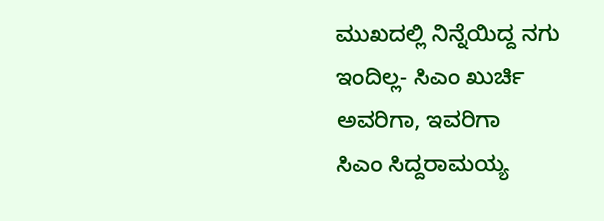ಮುಖದಲ್ಲಿ ನಿನ್ನೆಯಿದ್ದ ನಗು ಇಂದಿಲ್ಲ- ಸಿಎಂ ಖುರ್ಚಿ ಅವರಿಗಾ, ಇವರಿಗಾ
ಸಿಎಂ ಸಿದ್ದರಾಮಯ್ಯ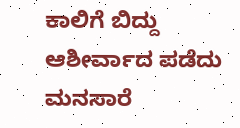ಕಾಲಿಗೆ ಬಿದ್ದು ಆಶೀರ್ವಾದ ಪಡೆದು ಮನಸಾರೆ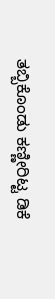ತಬ್ಬಿಕೊಂಡು ಕಣ್ಣೀರಿಟ್ಟ ಡಿಕೆ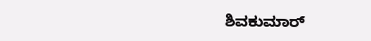ಶಿವಕುಮಾರ್